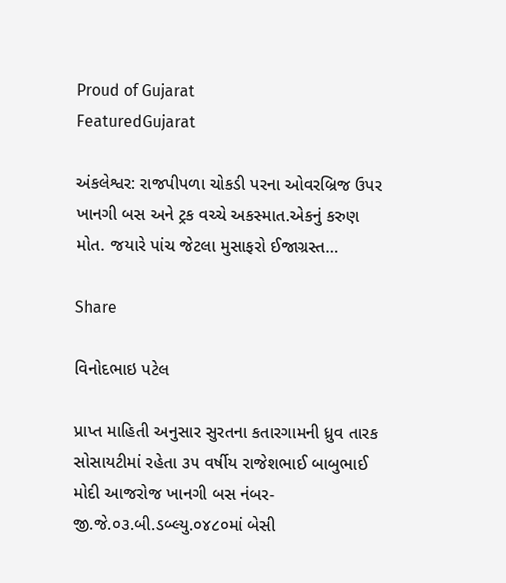Proud of Gujarat
FeaturedGujarat

અંકલેશ્વર: રાજપીપળા ચોકડી પરના ઓવરબ્રિજ ઉપર ખાનગી બસ અને ટ્રક વચ્ચે અકસ્માત.એકનું કરુણ મોત. જયારે પાંચ જેટલા મુસાફરો ઈજાગ્રસ્ત…

Share

વિનોદભાઇ પટેલ

પ્રાપ્ત માહિતી અનુસાર સુરતના કતારગામની ધ્રુવ તારક સોસાયટીમાં રહેતા ૩૫ વર્ષીય રાજેશભાઈ બાબુભાઈ મોદી આજરોજ ખાનગી બસ નંબર-જી.જે.૦૩.બી.ડબ્લ્યુ.૦૪૮૦માં બેસી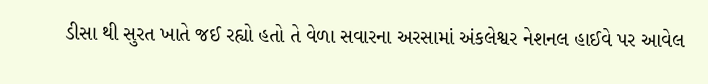ડીસા થી સુરત ખાતે જઈ રહ્યો હતો તે વેળા સવારના અરસામાં અંકલેશ્વર નેશનલ હાઈવે પર આવેલ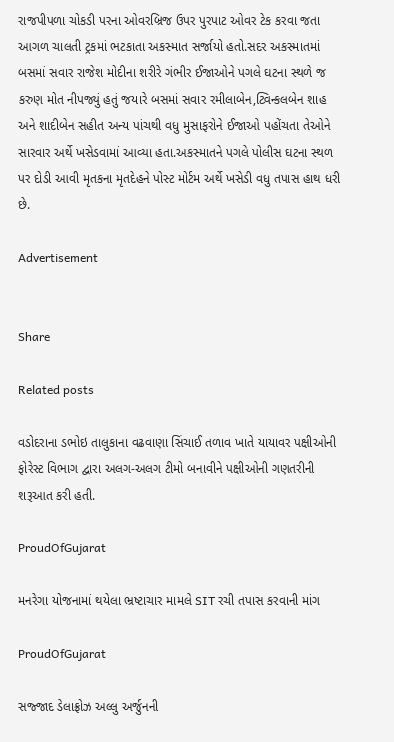રાજપીપળા ચોકડી પરના ઓવરબ્રિજ ઉપર પુરપાટ ઓવર ટેક કરવા જતા આગળ ચાલતી ટ્રકમાં ભટકાતા અકસ્માત સર્જાયો હતો.સદર અકસ્માતમાં બસમાં સવાર રાજેશ મોદીના શરીરે ગંભીર ઈજાઓને પગલે ઘટના સ્થળે જ કરુણ મોત નીપજ્યું હતું જયારે બસમાં સવાર રમીલાબેન,ટ્વિન્કલબેન શાહ અને શાદીબેન સહીત અન્ય પાંચથી વધુ મુસાફરોને ઈજાઓ પહોંચતા તેઓને સારવાર અર્થે ખસેડવામાં આવ્યા હતા.અકસ્માતને પગલે પોલીસ ઘટના સ્થળ પર દોડી આવી મૃતકના મૃતદેહને પોસ્ટ મોર્ટમ અર્થે ખસેડી વધુ તપાસ હાથ ધરી છે.

Advertisement


Share

Related posts

વડોદરાના ડભોઇ તાલુકાના વઢવાણા સિંચાઈ તળાવ ખાતે યાયાવર પક્ષીઓની ફોરેસ્ટ વિભાગ દ્વારા અલગ-અલગ ટીમો બનાવીને પક્ષીઓની ગણતરીની શરૂઆત કરી હતી.

ProudOfGujarat

મનરેગા યોજનામાં થયેલા ભ્રષ્ટાચાર મામલે SIT રચી તપાસ કરવાની માંગ

ProudOfGujarat

સજ્જાદ ડેલાફ્રોઝ અલ્લુ અર્જુનની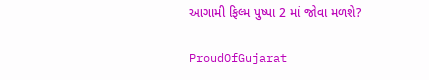આગામી ફિલ્મ પુષ્પા 2 માં જોવા મળશે?

ProudOfGujarat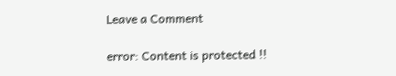Leave a Comment

error: Content is protected !!